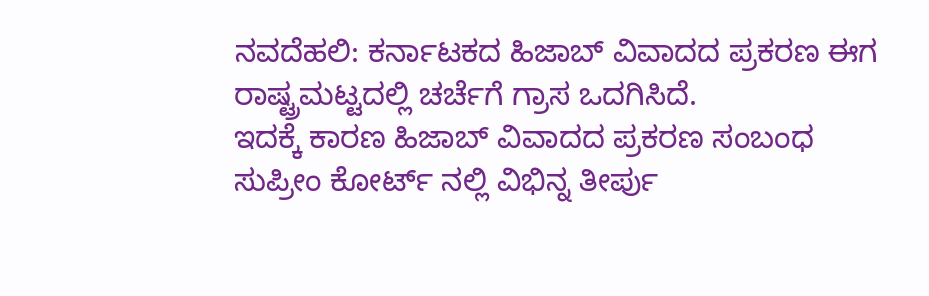ನವದೆಹಲಿ: ಕರ್ನಾಟಕದ ಹಿಜಾಬ್ ವಿವಾದದ ಪ್ರಕರಣ ಈಗ ರಾಷ್ಟ್ರಮಟ್ಟದಲ್ಲಿ ಚರ್ಚೆಗೆ ಗ್ರಾಸ ಒದಗಿಸಿದೆ.
ಇದಕ್ಕೆ ಕಾರಣ ಹಿಜಾಬ್ ವಿವಾದದ ಪ್ರಕರಣ ಸಂಬಂಧ ಸುಪ್ರೀಂ ಕೋರ್ಟ್ ನಲ್ಲಿ ವಿಭಿನ್ನ ತೀರ್ಪು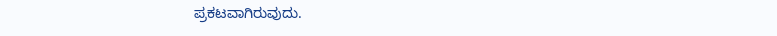ಪ್ರಕಟವಾಗಿರುವುದು.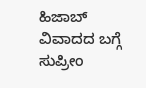ಹಿಜಾಬ್ ವಿವಾದದ ಬಗ್ಗೆ ಸುಪ್ರೀಂ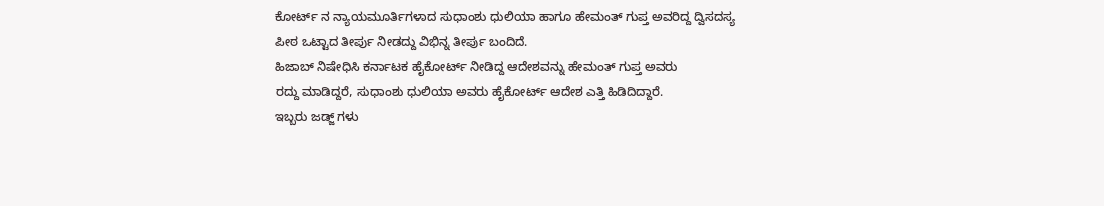ಕೋರ್ಟ್ ನ ನ್ಯಾಯಮೂರ್ತಿಗಳಾದ ಸುಧಾಂಶು ಧುಲಿಯಾ ಹಾಗೂ ಹೇಮಂತ್ ಗುಪ್ತ ಅವರಿದ್ದ ದ್ವಿಸದಸ್ಯ ಪೀಠ ಒಟ್ಟಾದ ತೀರ್ಪು ನೀಡದ್ದು ವಿಭಿನ್ನ ತೀರ್ಪು ಬಂದಿದೆ.
ಹಿಜಾಬ್ ನಿಷೇಧಿಸಿ ಕರ್ನಾಟಕ ಹೈಕೋರ್ಟ್ ನೀಡಿದ್ದ ಆದೇಶವನ್ನು ಹೇಮಂತ್ ಗುಪ್ತ ಅವರು
ರದ್ದು ಮಾಡಿದ್ದರೆ, ಸುಧಾಂಶು ಧುಲಿಯಾ ಅವರು ಹೈಕೋರ್ಟ್ ಆದೇಶ ಎತ್ತಿ ಹಿಡಿದಿದ್ದಾರೆ.
ಇಬ್ಬರು ಜಡ್ಜ್ ಗಳು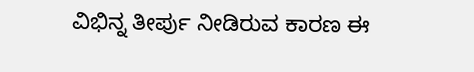ವಿಭಿನ್ನ ತೀರ್ಪು ನೀಡಿರುವ ಕಾರಣ ಈ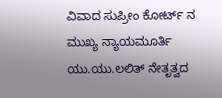ವಿವಾದ ಸುಪ್ರೀಂ ಕೋರ್ಟ್ ನ ಮುಖ್ಯ ನ್ಯಾಯಮೂರ್ತಿ ಯು.ಯು.ಲಲಿತ್ ನೇತೃತ್ವದ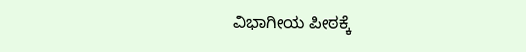ವಿಭಾಗೀಯ ಪೀಠಕ್ಕೆ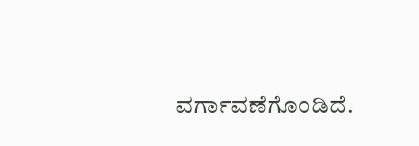ವರ್ಗಾವಣೆಗೊಂಡಿದೆ.